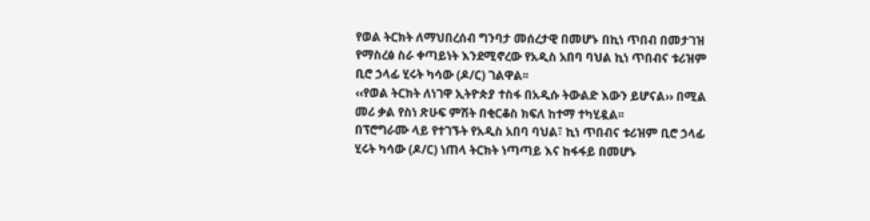የወል ትርክት ለማህበረሰብ ግንባታ መሰረታዊ በመሆኑ በኪነ ጥበብ በመታገዝ የማስረፅ ስራ ቀጣይነት እንደሚኖረው የአዲስ አበባ ባህል ኪነ ጥበብና ቱሪዝም ቢሮ ኃላፊ ሂሩት ካሳው (ዶ/ር) ገልዋል፡፡
‹‹የወል ትርክት ለነገዋ ኢትዮጵያ ተስፋ በአዲሱ ትውልድ እውን ይሆናል›› በሚል መሪ ቃል የስነ ጽሁፍ ምሽት በቂርቆስ ክፍለ ከተማ ተካሂዷል፡፡
በፕሮግራሙ ላይ የተገኙት የአዲስ አበባ ባህል፣ ኪነ ጥበብና ቱሪዝም ቢሮ ኃላፊ ሂሩት ካሳው (ዶ/ር) ነጠላ ትርክት ነጣጣይ እና ከፋፋይ በመሆኑ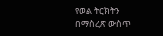የወል ትርክትን በማስረጽ ውስጥ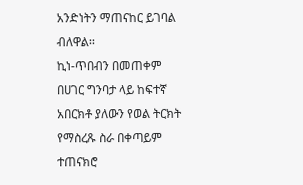አንድነትን ማጠናከር ይገባል ብለዋል፡፡
ኪነ-ጥበብን በመጠቀም በሀገር ግንባታ ላይ ከፍተኛ አበርክቶ ያለውን የወል ትርክት የማስረጹ ስራ በቀጣይም ተጠናክሮ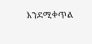እንደሚቀጥል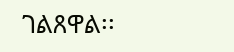ገልጸዋል፡፡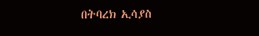በትባረክ ኢሳያስ